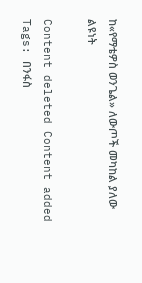ከ«የማቴዎስ ወንጌል» ለውጦች መካከል ያለው ልዩነት

Content deleted Content added
Tags: በንፋስ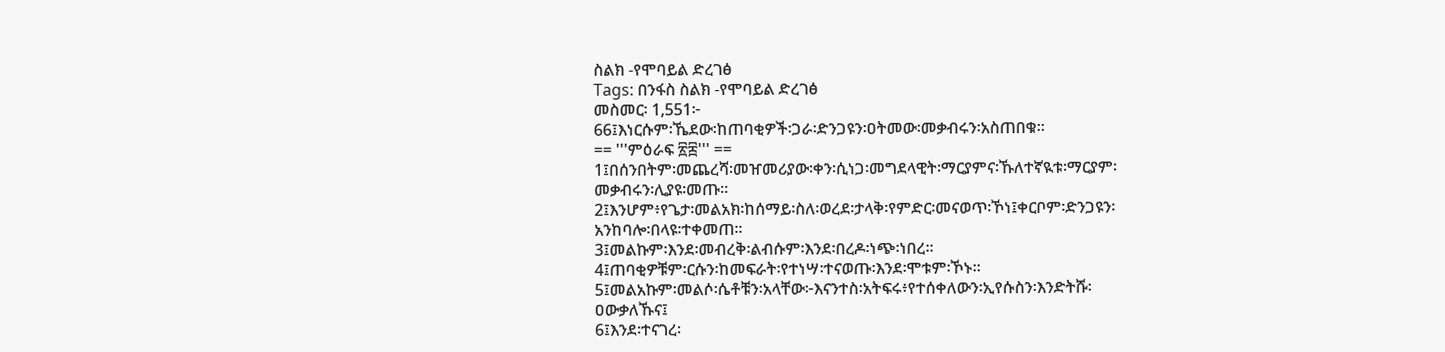ስልክ -የሞባይል ድረገፅ
Tags: በንፋስ ስልክ -የሞባይል ድረገፅ
መስመር፡ 1,551፦
66፤እነርሱም፡ኼደው፡ከጠባቂዎች፡ጋራ፡ድንጋዩን፡ዐትመው፡መቃብሩን፡አስጠበቁ።
== '''ምዕራፍ ፳፰''' ==
1፤በሰንበትም፡መጨረሻ፡መዠመሪያው፡ቀን፡ሲነጋ፡መግደላዊት፡ማርያምና፡ኹለተኛዪቱ፡ማርያም፡
መቃብሩን፡ሊያዩ፡መጡ።
2፤እንሆም፥የጌታ፡መልአክ፡ከሰማይ፡ስለ፡ወረደ፡ታላቅ፡የምድር፡መናወጥ፡ኾነ፤ቀርቦም፡ድንጋዩን፡
አንከባሎ፡በላዩ፡ተቀመጠ።
3፤መልኩም፡እንደ፡መብረቅ፡ልብሱም፡እንደ፡በረዶ፡ነጭ፡ነበረ።
4፤ጠባቂዎቹም፡ርሱን፡ከመፍራት፡የተነሣ፡ተናወጡ፡እንደ፡ሞቱም፡ኾኑ።
5፤መልአኩም፡መልሶ፡ሴቶቹን፡አላቸው፦እናንተስ፡አትፍሩ፥የተሰቀለውን፡ኢየሱስን፡እንድትሹ፡
ዐውቃለኹና፤
6፤እንደ፡ተናገረ፡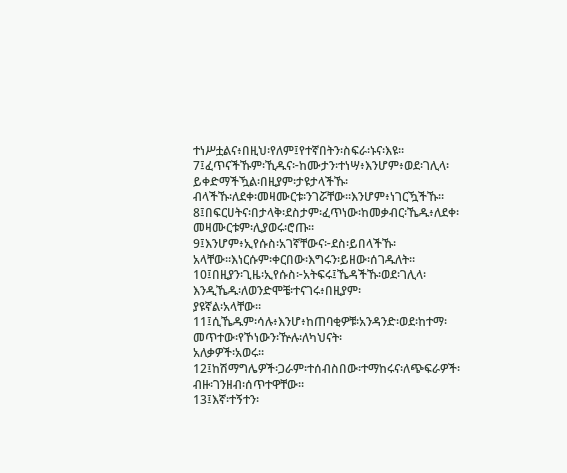ተነሥቷልና፥በዚህ፡የለም፤የተኛበትን፡ስፍራ፡ኑና፡እዩ።
7፤ፈጥናችኹም፡ኺዱና፦ከሙታን፡ተነሣ፥እንሆም፥ወደ፡ገሊላ፡ይቀድማችዃል፡በዚያም፡ታዩታላችኹ፡
ብላችኹ፡ለደቀ፡መዛሙርቱ፡ንገሯቸው።እንሆም፥ነገርዃችኹ።
8፤በፍርሀትና፡በታላቅ፡ደስታም፡ፈጥነው፡ከመቃብር፡ኼዱ፥ለደቀ፡መዛሙርቱም፡ሊያወሩ፡ሮጡ።
9፤እንሆም፥ኢየሱስ፡አገኛቸውና፦ደስ፡ይበላችኹ፡አላቸው።እነርሱም፡ቀርበው፡እግሩን፡ይዘው፡ሰገዱለት።
10፤በዚያን፡ጊዜ፡ኢየሱስ፦አትፍሩ፤ኼዳችኹ፡ወደ፡ገሊላ፡እንዲኼዱ፡ለወንድሞቼ፡ተናገሩ፥በዚያም፡
ያዩኛል፡አላቸው።
11፤ሲኼዱም፡ሳሉ፥እንሆ፥ከጠባቂዎቹ፡አንዳንድ፡ወደ፡ከተማ፡መጥተው፡የኾነውን፡ዅሉ፡ለካህናት፡
አለቃዎች፡አወሩ።
12፤ከሽማግሌዎች፡ጋራም፡ተሰብስበው፡ተማከሩና፡ለጭፍራዎች፡ብዙ፡ገንዘብ፡ሰጥተዋቸው።
13፤እኛ፡ተኝተን፡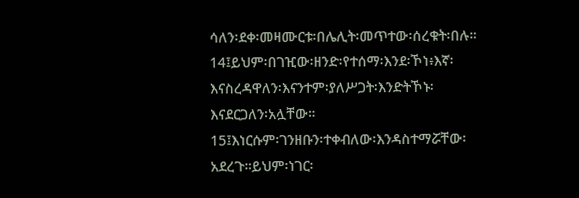ሳለን፡ደቀ፡መዛሙርቱ፡በሌሊት፡መጥተው፡ሰረቁት፡በሉ።
14፤ይህም፡በገዢው፡ዘንድ፡የተሰማ፡እንደ፡ኾነ፥እኛ፡እናስረዳዋለን፡እናንተም፡ያለሥጋት፡እንድትኾኑ፡
እናደርጋለን፡አሏቸው።
15፤እነርሱም፡ገንዘቡን፡ተቀብለው፡እንዳስተማሯቸው፡አደረጉ።ይህም፡ነገር፡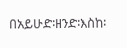በአይሁድ፡ዘንድ፡እስከ፡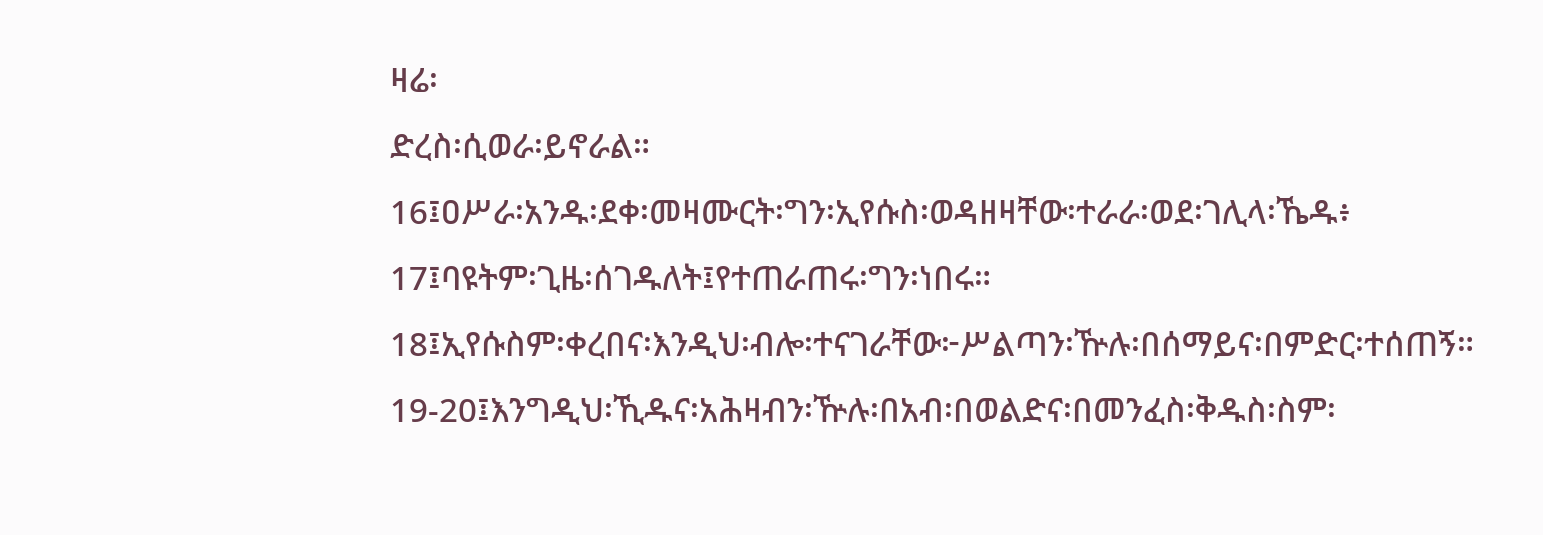ዛሬ፡
ድረስ፡ሲወራ፡ይኖራል።
16፤ዐሥራ፡አንዱ፡ደቀ፡መዛሙርት፡ግን፡ኢየሱስ፡ወዳዘዛቸው፡ተራራ፡ወደ፡ገሊላ፡ኼዱ፥
17፤ባዩትም፡ጊዜ፡ሰገዱለት፤የተጠራጠሩ፡ግን፡ነበሩ።
18፤ኢየሱስም፡ቀረበና፡እንዲህ፡ብሎ፡ተናገራቸው፦ሥልጣን፡ዅሉ፡በሰማይና፡በምድር፡ተሰጠኝ።
19-20፤እንግዲህ፡ኺዱና፡አሕዛብን፡ዅሉ፡በአብ፡በወልድና፡በመንፈስ፡ቅዱስ፡ስም፡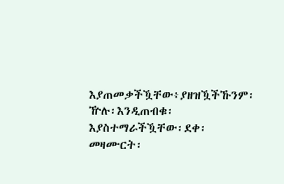እያጠመቃችዃቸው፥ያዘዝዃችኹንም፡ዅሉ፡እንዲጠብቁ፡እያስተማራችዃቸው፡ደቀ፡መዛሙርት፡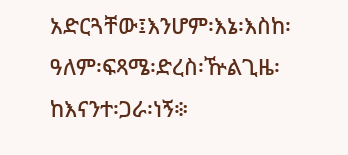አድርጓቸው፤እንሆም፡እኔ፡እስከ፡ዓለም፡ፍጻሜ፡ድረስ፡ዅልጊዜ፡ከእናንተ፡ጋራ፡ነኝ፨